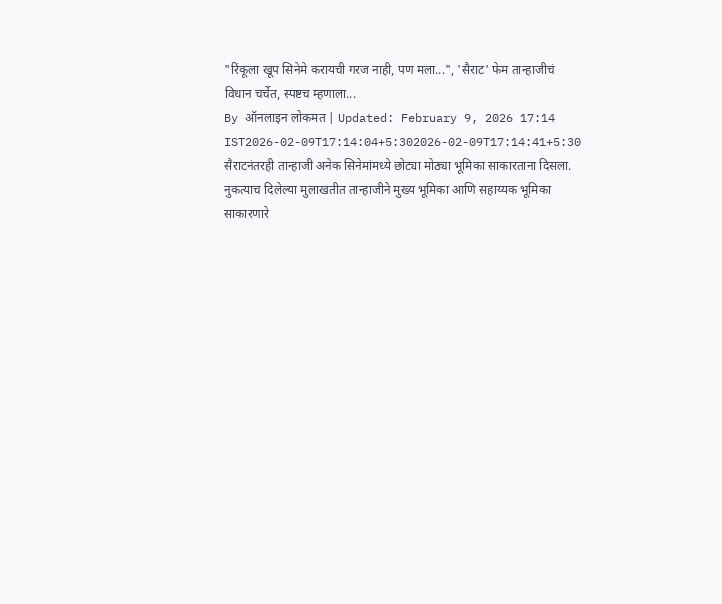"रिंकूला खूप सिनेमे करायची गरज नाही, पण मला...", 'सैराट' फेम तान्हाजीचं विधान चर्चेत, स्पष्टच म्हणाला...
By ऑनलाइन लोकमत | Updated: February 9, 2026 17:14 IST2026-02-09T17:14:04+5:302026-02-09T17:14:41+5:30
सैराटनंतरही तान्हाजी अनेक सिनेमांमध्ये छोट्या मोठ्या भूमिका साकारताना दिसला. नुकत्याच दिलेल्या मुलाखतीत तान्हाजीने मुख्य भूमिका आणि सहाय्यक भूमिका साकारणारे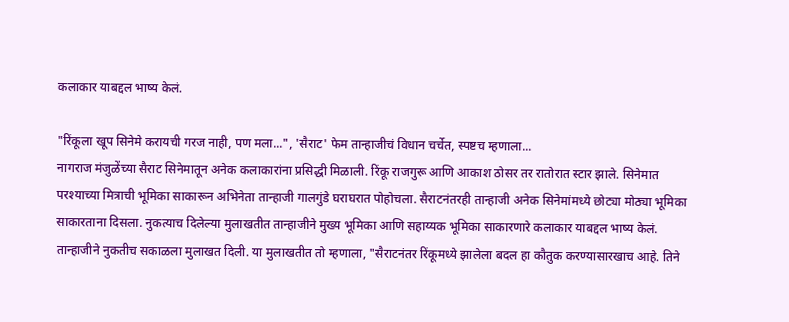कलाकार याबद्दल भाष्य केलं.

"रिंकूला खूप सिनेमे करायची गरज नाही, पण मला...", 'सैराट' फेम तान्हाजीचं विधान चर्चेत, स्पष्टच म्हणाला...
नागराज मंजुळेंच्या सैराट सिनेमातून अनेक कलाकारांना प्रसिद्धी मिळाली. रिंकू राजगुरू आणि आकाश ठोसर तर रातोरात स्टार झाले. सिनेमात परश्याच्या मित्राची भूमिका साकारून अभिनेता तान्हाजी गालगुंडे घराघरात पोहोचला. सैराटनंतरही तान्हाजी अनेक सिनेमांमध्ये छोट्या मोठ्या भूमिका साकारताना दिसला. नुकत्याच दिलेल्या मुलाखतीत तान्हाजीने मुख्य भूमिका आणि सहाय्यक भूमिका साकारणारे कलाकार याबद्दल भाष्य केलं.
तान्हाजीने नुकतीच सकाळला मुलाखत दिली. या मुलाखतीत तो म्हणाला, "सैराटनंतर रिंकूमध्ये झालेला बदल हा कौतुक करण्यासारखाच आहे. तिने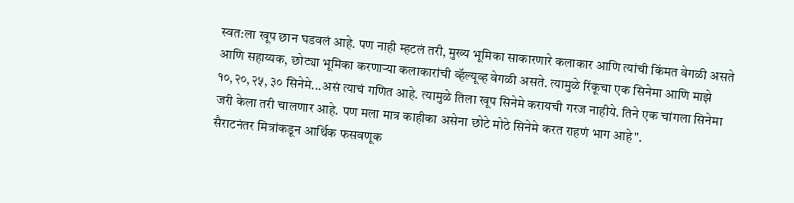स्वत:ला खूप छान घडवलं आहे. पण नाही म्हटलं तरी, मुख्य भूमिका साकारणारे कलाकार आणि त्यांची किंमत वेगळी असते आणि सहाय्यक, छोट्या भूमिका करणाऱ्या कलाकारांची व्हॅल्यूव्ह वेगळी असते. त्यामुळे रिंकूचा एक सिनेमा आणि माझे १०,२०,२५, ३० सिनेमे...असं त्याचं गणित आहे. त्यामुळे तिला खूप सिनेमे करायची गरज नाहीये. तिने एक चांगला सिनेमा जरी केला तरी चालणार आहे. पण मला मात्र काहीका असेना छोटे मोठे सिनेमे करत राहणं भाग आहे".
सैराटनंतर मित्रांकडून आर्थिक फसवणूक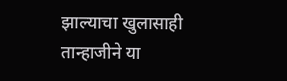झाल्याचा खुलासाही तान्हाजीने या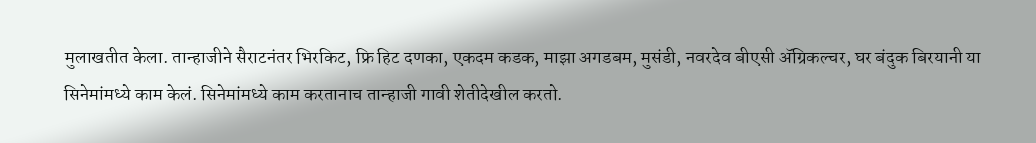मुलाखतीत केला. तान्हाजीने सैराटनंतर भिरकिट, फ्रि हिट दणका, एकदम कडक, माझा अगडबम, मुसंडी, नवरदेव बीएसी ॲग्रिकल्चर, घर बंदुक बिरयानी या सिनेमांमध्ये काम केलं. सिनेमांमध्ये काम करतानाच तान्हाजी गावी शेतीदेखील करतो.